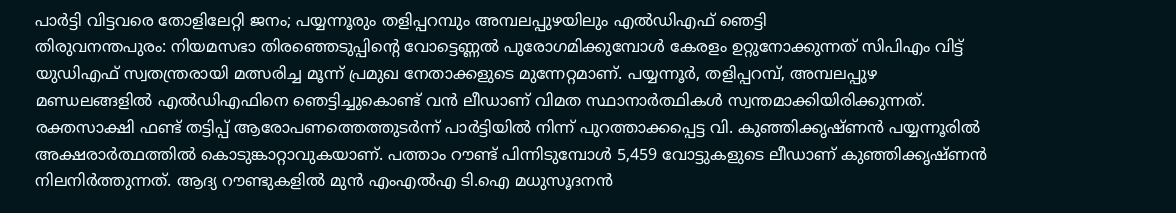പാർട്ടി വിട്ടവരെ തോളിലേറ്റി ജനം; പയ്യന്നൂരും തളിപ്പറമ്പും അമ്പലപ്പുഴയിലും എൽഡിഎഫ് ഞെട്ടി
തിരുവനന്തപുരം: നിയമസഭാ തിരഞ്ഞെടുപ്പിന്റെ വോട്ടെണ്ണൽ പുരോഗമിക്കുമ്പോൾ കേരളം ഉറ്റുനോക്കുന്നത് സിപിഎം വിട്ട് യുഡിഎഫ് സ്വതന്ത്രരായി മത്സരിച്ച മൂന്ന് പ്രമുഖ നേതാക്കളുടെ മുന്നേറ്റമാണ്. പയ്യന്നൂർ, തളിപ്പറമ്പ്, അമ്പലപ്പുഴ മണ്ഡലങ്ങളിൽ എൽഡിഎഫിനെ ഞെട്ടിച്ചുകൊണ്ട് വൻ ലീഡാണ് വിമത സ്ഥാനാർത്ഥികൾ സ്വന്തമാക്കിയിരിക്കുന്നത്.
രക്തസാക്ഷി ഫണ്ട് തട്ടിപ്പ് ആരോപണത്തെത്തുടർന്ന് പാർട്ടിയിൽ നിന്ന് പുറത്താക്കപ്പെട്ട വി. കുഞ്ഞിക്കൃഷ്ണൻ പയ്യന്നൂരിൽ അക്ഷരാർത്ഥത്തിൽ കൊടുങ്കാറ്റാവുകയാണ്. പത്താം റൗണ്ട് പിന്നിടുമ്പോൾ 5,459 വോട്ടുകളുടെ ലീഡാണ് കുഞ്ഞിക്കൃഷ്ണൻ നിലനിർത്തുന്നത്. ആദ്യ റൗണ്ടുകളിൽ മുൻ എംഎൽഎ ടി.ഐ മധുസൂദനൻ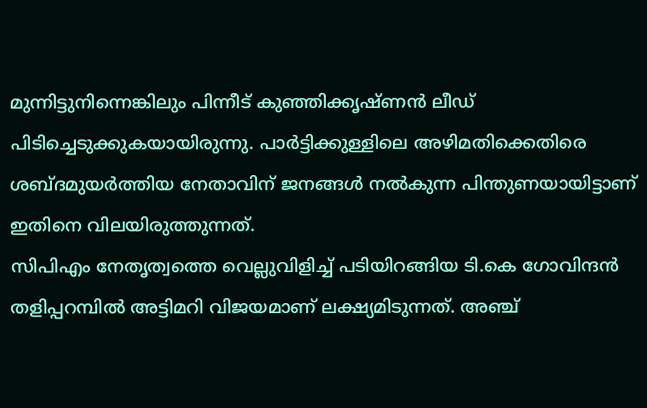മുന്നിട്ടുനിന്നെങ്കിലും പിന്നീട് കുഞ്ഞിക്കൃഷ്ണൻ ലീഡ് പിടിച്ചെടുക്കുകയായിരുന്നു. പാർട്ടിക്കുള്ളിലെ അഴിമതിക്കെതിരെ ശബ്ദമുയർത്തിയ നേതാവിന് ജനങ്ങൾ നൽകുന്ന പിന്തുണയായിട്ടാണ് ഇതിനെ വിലയിരുത്തുന്നത്.
സിപിഎം നേതൃത്വത്തെ വെല്ലുവിളിച്ച് പടിയിറങ്ങിയ ടി.കെ ഗോവിന്ദൻ തളിപ്പറമ്പിൽ അട്ടിമറി വിജയമാണ് ലക്ഷ്യമിടുന്നത്. അഞ്ച്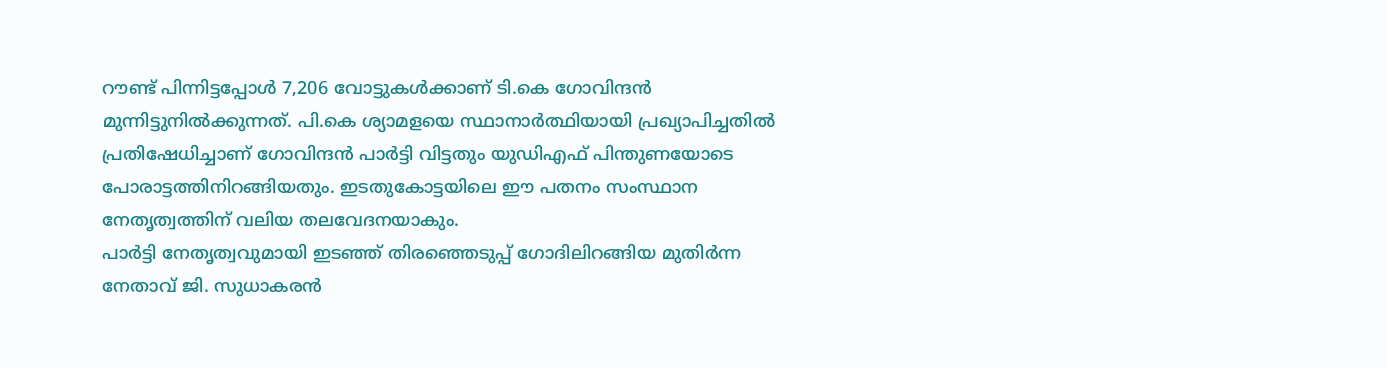റൗണ്ട് പിന്നിട്ടപ്പോൾ 7,206 വോട്ടുകൾക്കാണ് ടി.കെ ഗോവിന്ദൻ മുന്നിട്ടുനിൽക്കുന്നത്. പി.കെ ശ്യാമളയെ സ്ഥാനാർത്ഥിയായി പ്രഖ്യാപിച്ചതിൽ പ്രതിഷേധിച്ചാണ് ഗോവിന്ദൻ പാർട്ടി വിട്ടതും യുഡിഎഫ് പിന്തുണയോടെ പോരാട്ടത്തിനിറങ്ങിയതും. ഇടതുകോട്ടയിലെ ഈ പതനം സംസ്ഥാന നേതൃത്വത്തിന് വലിയ തലവേദനയാകും.
പാർട്ടി നേതൃത്വവുമായി ഇടഞ്ഞ് തിരഞ്ഞെടുപ്പ് ഗോദിലിറങ്ങിയ മുതിർന്ന നേതാവ് ജി. സുധാകരൻ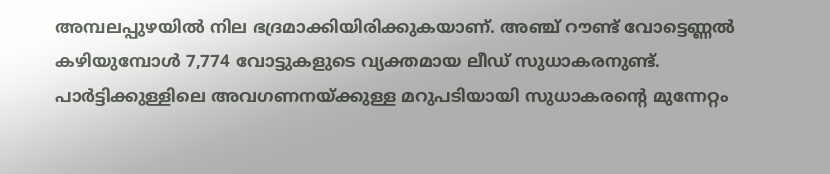അമ്പലപ്പുഴയിൽ നില ഭദ്രമാക്കിയിരിക്കുകയാണ്. അഞ്ച് റൗണ്ട് വോട്ടെണ്ണൽ കഴിയുമ്പോൾ 7,774 വോട്ടുകളുടെ വ്യക്തമായ ലീഡ് സുധാകരനുണ്ട്. പാർട്ടിക്കുള്ളിലെ അവഗണനയ്ക്കുള്ള മറുപടിയായി സുധാകരന്റെ മുന്നേറ്റം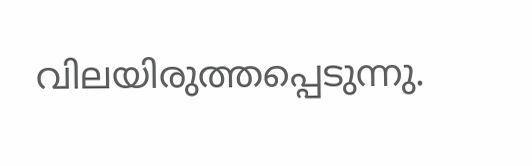വിലയിരുത്തപ്പെടുന്നു.